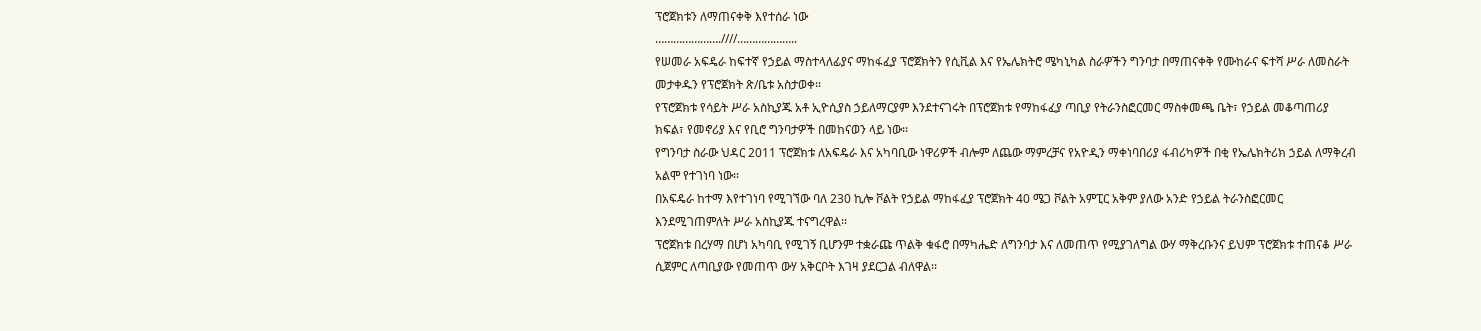ፕሮጀክቱን ለማጠናቀቅ እየተሰራ ነው
………………….////………………..
የሠመራ አፍዴራ ከፍተኛ የኃይል ማስተላለፊያና ማከፋፈያ ፕሮጀክትን የሲቪል እና የኤሌክትሮ ሜካኒካል ስራዎችን ግንባታ በማጠናቀቅ የሙከራና ፍተሻ ሥራ ለመስራት መታቀዱን የፕሮጀክት ጽ/ቤቱ አስታወቀ፡፡
የፕሮጀክቱ የሳይት ሥራ አስኪያጁ አቶ ኢዮሲያስ ኃይለማርያም እንደተናገሩት በፕሮጀክቱ የማከፋፈያ ጣቢያ የትራንስፎርመር ማስቀመጫ ቤት፣ የኃይል መቆጣጠሪያ ክፍል፣ የመኖሪያ እና የቢሮ ግንባታዎች በመከናወን ላይ ነው፡፡
የግንባታ ስራው ህዳር 2011 ፕሮጀክቱ ለአፍዴራ እና አካባቢው ነዋሪዎች ብሎም ለጨው ማምረቻና የአዮዲን ማቀነባበሪያ ፋብሪካዎች በቂ የኤሌክትሪክ ኃይል ለማቅረብ አልሞ የተገነባ ነው፡፡
በአፍዴራ ከተማ እየተገነባ የሚገኘው ባለ 230 ኪሎ ቮልት የኃይል ማከፋፈያ ፕሮጀክት 40 ሜጋ ቮልት አምፒር አቅም ያለው አንድ የኃይል ትራንስፎርመር እንደሚገጠምለት ሥራ አስኪያጁ ተናግረዋል፡፡
ፕሮጀክቱ በረሃማ በሆነ አካባቢ የሚገኝ ቢሆንም ተቋራጩ ጥልቅ ቁፋሮ በማካሔድ ለግንባታ እና ለመጠጥ የሚያገለግል ውሃ ማቅረቡንና ይህም ፕሮጀክቱ ተጠናቆ ሥራ ሲጀምር ለጣቢያው የመጠጥ ውሃ አቅርቦት እገዛ ያደርጋል ብለዋል፡፡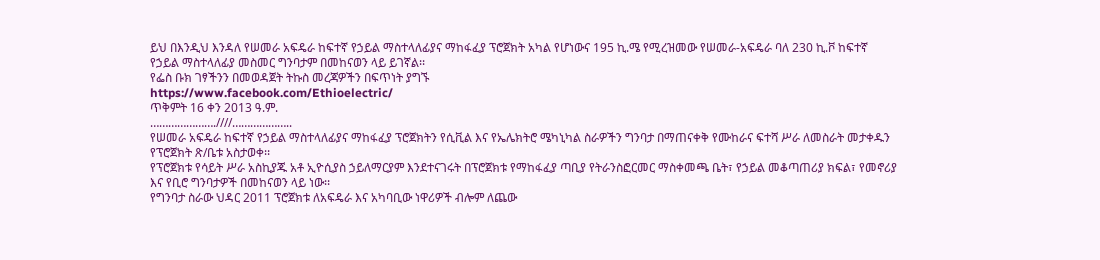ይህ በእንዲህ እንዳለ የሠመራ አፍዴራ ከፍተኛ የኃይል ማስተላለፊያና ማከፋፈያ ፕሮጀክት አካል የሆነውና 195 ኪ.ሜ የሚረዝመው የሠመራ-አፍዴራ ባለ 230 ኪ.ቮ ከፍተኛ የኃይል ማስተላለፊያ መስመር ግንባታም በመከናወን ላይ ይገኛል፡፡
የፌስ ቡክ ገፃችንን በመወዳጀት ትኩስ መረጃዎችን በፍጥነት ያግኙ
https://www.facebook.com/Ethioelectric/
ጥቅምት 16 ቀን 2013 ዓ.ም.
………………….////………………..
የሠመራ አፍዴራ ከፍተኛ የኃይል ማስተላለፊያና ማከፋፈያ ፕሮጀክትን የሲቪል እና የኤሌክትሮ ሜካኒካል ስራዎችን ግንባታ በማጠናቀቅ የሙከራና ፍተሻ ሥራ ለመስራት መታቀዱን የፕሮጀክት ጽ/ቤቱ አስታወቀ፡፡
የፕሮጀክቱ የሳይት ሥራ አስኪያጁ አቶ ኢዮሲያስ ኃይለማርያም እንደተናገሩት በፕሮጀክቱ የማከፋፈያ ጣቢያ የትራንስፎርመር ማስቀመጫ ቤት፣ የኃይል መቆጣጠሪያ ክፍል፣ የመኖሪያ እና የቢሮ ግንባታዎች በመከናወን ላይ ነው፡፡
የግንባታ ስራው ህዳር 2011 ፕሮጀክቱ ለአፍዴራ እና አካባቢው ነዋሪዎች ብሎም ለጨው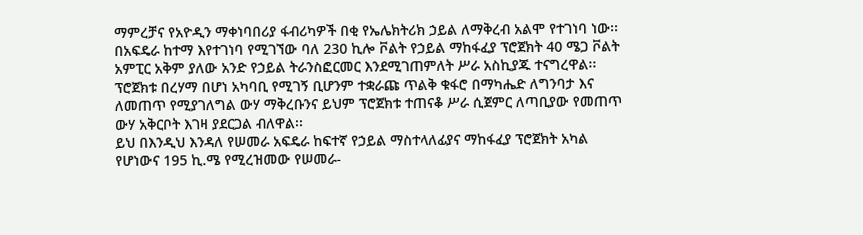ማምረቻና የአዮዲን ማቀነባበሪያ ፋብሪካዎች በቂ የኤሌክትሪክ ኃይል ለማቅረብ አልሞ የተገነባ ነው፡፡
በአፍዴራ ከተማ እየተገነባ የሚገኘው ባለ 230 ኪሎ ቮልት የኃይል ማከፋፈያ ፕሮጀክት 40 ሜጋ ቮልት አምፒር አቅም ያለው አንድ የኃይል ትራንስፎርመር እንደሚገጠምለት ሥራ አስኪያጁ ተናግረዋል፡፡
ፕሮጀክቱ በረሃማ በሆነ አካባቢ የሚገኝ ቢሆንም ተቋራጩ ጥልቅ ቁፋሮ በማካሔድ ለግንባታ እና ለመጠጥ የሚያገለግል ውሃ ማቅረቡንና ይህም ፕሮጀክቱ ተጠናቆ ሥራ ሲጀምር ለጣቢያው የመጠጥ ውሃ አቅርቦት እገዛ ያደርጋል ብለዋል፡፡
ይህ በእንዲህ እንዳለ የሠመራ አፍዴራ ከፍተኛ የኃይል ማስተላለፊያና ማከፋፈያ ፕሮጀክት አካል የሆነውና 195 ኪ.ሜ የሚረዝመው የሠመራ-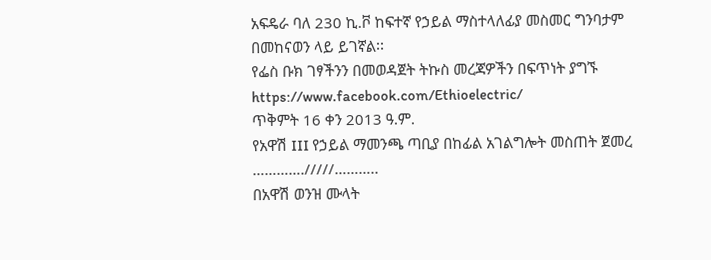አፍዴራ ባለ 230 ኪ.ቮ ከፍተኛ የኃይል ማስተላለፊያ መስመር ግንባታም በመከናወን ላይ ይገኛል፡፡
የፌስ ቡክ ገፃችንን በመወዳጀት ትኩስ መረጃዎችን በፍጥነት ያግኙ
https://www.facebook.com/Ethioelectric/
ጥቅምት 16 ቀን 2013 ዓ.ም.
የአዋሽ III የኃይል ማመንጫ ጣቢያ በከፊል አገልግሎት መስጠት ጀመረ
…………./////………..
በአዋሽ ወንዝ ሙላት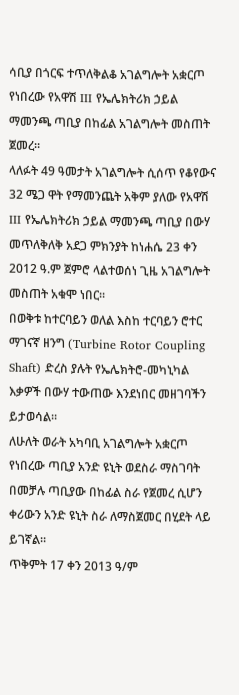ሳቢያ በጎርፍ ተጥለቅልቆ አገልግሎት አቋርጦ የነበረው የአዋሽ III የኤሌክትሪክ ኃይል ማመንጫ ጣቢያ በከፊል አገልግሎት መስጠት ጀመረ።
ላለፉት 49 ዓመታት አገልግሎት ሲሰጥ የቆየውና 32 ሜጋ ዋት የማመንጨት አቅም ያለው የአዋሽ III የኤሌክትሪክ ኃይል ማመንጫ ጣቢያ በውሃ መጥለቅለቅ አደጋ ምክንያት ከነሐሴ 23 ቀን 2012 ዓ.ም ጀምሮ ላልተወሰነ ጊዜ አገልግሎት መስጠት አቁሞ ነበር፡፡
በወቅቱ ከተርባይን ወለል እስከ ተርባይን ሮተር ማገናኛ ዘንግ (Turbine Rotor Coupling Shaft) ድረስ ያሉት የኤሌክትሮ-መካኒካል እቃዎች በውሃ ተውጠው እንደነበር መዘገባችን ይታወሳል።
ለሁለት ወራት አካባቢ አገልግሎት አቋርጦ የነበረው ጣቢያ አንድ ዩኒት ወደስራ ማስገባት በመቻሉ ጣቢያው በከፊል ስራ የጀመረ ሲሆን ቀሪውን አንድ ዩኒት ስራ ለማስጀመር በሂደት ላይ ይገኛል።
ጥቅምት 17 ቀን 2013 ዓ/ም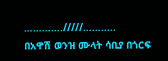…………./////………..
በአዋሽ ወንዝ ሙላት ሳቢያ በጎርፍ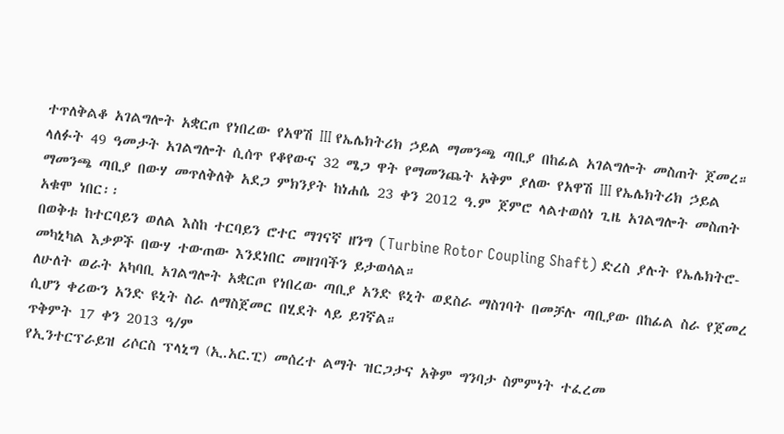ተጥለቅልቆ አገልግሎት አቋርጦ የነበረው የአዋሽ III የኤሌክትሪክ ኃይል ማመንጫ ጣቢያ በከፊል አገልግሎት መስጠት ጀመረ።
ላለፉት 49 ዓመታት አገልግሎት ሲሰጥ የቆየውና 32 ሜጋ ዋት የማመንጨት አቅም ያለው የአዋሽ III የኤሌክትሪክ ኃይል ማመንጫ ጣቢያ በውሃ መጥለቅለቅ አደጋ ምክንያት ከነሐሴ 23 ቀን 2012 ዓ.ም ጀምሮ ላልተወሰነ ጊዜ አገልግሎት መስጠት አቁሞ ነበር፡፡
በወቅቱ ከተርባይን ወለል እስከ ተርባይን ሮተር ማገናኛ ዘንግ (Turbine Rotor Coupling Shaft) ድረስ ያሉት የኤሌክትሮ-መካኒካል እቃዎች በውሃ ተውጠው እንደነበር መዘገባችን ይታወሳል።
ለሁለት ወራት አካባቢ አገልግሎት አቋርጦ የነበረው ጣቢያ አንድ ዩኒት ወደስራ ማስገባት በመቻሉ ጣቢያው በከፊል ስራ የጀመረ ሲሆን ቀሪውን አንድ ዩኒት ስራ ለማስጀመር በሂደት ላይ ይገኛል።
ጥቅምት 17 ቀን 2013 ዓ/ም
የኢንተርፕራይዝ ሪሶርስ ፕላኒግ (ኢ.አር.ፒ) መሰረተ ልማት ዝርጋታና አቅም ግንባታ ስምምነት ተፈረመ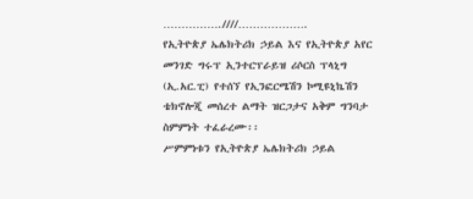…………….////……………….
የኢትዮጵያ ኤሌክትሪክ ኃይል እና የኢትዮጵያ አየር መንገድ ግሩፕ ኢንተርፕራይዝ ሪሶርስ ፕላኒግ (ኢ.አር.ፒ) የተሰኘ የኢንፎርሜሽን ኮሚዩኒኬሽን ቴክኖሎጂ መሰረተ ልማት ዝርጋታና አቅም ግንባታ ስምምነት ተፈራረሙ፡፡
ሥምምነቱን የኢትዮጵያ ኤሌክትሪክ ኃይል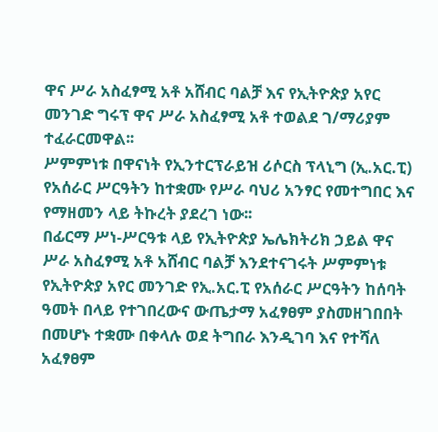ዋና ሥራ አስፈፃሚ አቶ አሸብር ባልቻ እና የኢትዮጵያ አየር መንገድ ግሩፕ ዋና ሥራ አስፈፃሚ አቶ ተወልደ ገ/ማሪያም ተፈራርመዋል፡፡
ሥምምነቱ በዋናነት የኢንተርፕራይዝ ሪሶርስ ፕላኒግ (ኢ.አር.ፒ) የአሰራር ሥርዓትን ከተቋሙ የሥራ ባህሪ አንፃር የመተግበር እና የማዘመን ላይ ትኩረት ያደረገ ነው፡፡
በፊርማ ሥነ-ሥርዓቱ ላይ የኢትዮጵያ ኤሌክትሪክ ኃይል ዋና ሥራ አስፈፃሚ አቶ አሸብር ባልቻ እንደተናገሩት ሥምምነቱ የኢትዮጵያ አየር መንገድ የኢ.አር.ፒ የአሰራር ሥርዓትን ከሰባት ዓመት በላይ የተገበረውና ውጤታማ አፈፃፀም ያስመዘገበበት በመሆኑ ተቋሙ በቀላሉ ወደ ትግበራ እንዲገባ እና የተሻለ አፈፃፀም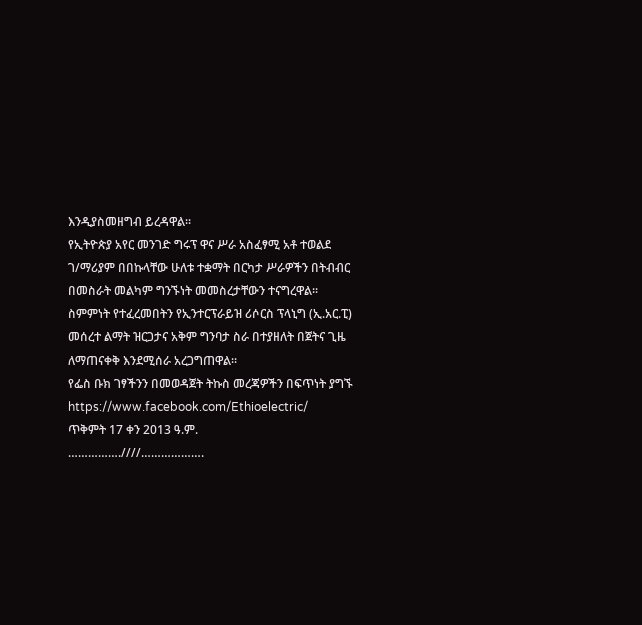እንዲያስመዘግብ ይረዳዋል፡፡
የኢትዮጵያ አየር መንገድ ግሩፕ ዋና ሥራ አስፈፃሚ አቶ ተወልደ ገ/ማሪያም በበኩላቸው ሁለቱ ተቋማት በርካታ ሥራዎችን በትብብር በመስራት መልካም ግንኙነት መመስረታቸውን ተናግረዋል፡፡
ስምምነት የተፈረመበትን የኢንተርፕራይዝ ሪሶርስ ፕላኒግ (ኢ.አር.ፒ) መሰረተ ልማት ዝርጋታና አቅም ግንባታ ስራ በተያዘለት በጀትና ጊዜ ለማጠናቀቅ እንደሚሰራ አረጋግጠዋል፡፡
የፌስ ቡክ ገፃችንን በመወዳጀት ትኩስ መረጃዎችን በፍጥነት ያግኙ
https://www.facebook.com/Ethioelectric/
ጥቅምት 17 ቀን 2013 ዓ.ም.
…………….////……………….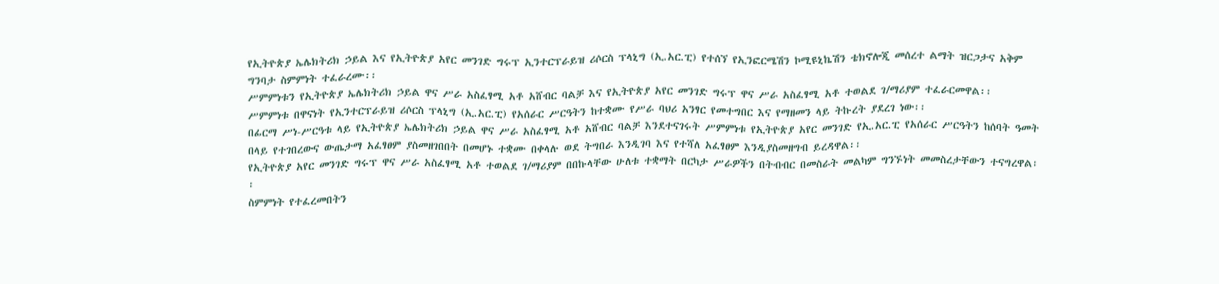የኢትዮጵያ ኤሌክትሪክ ኃይል እና የኢትዮጵያ አየር መንገድ ግሩፕ ኢንተርፕራይዝ ሪሶርስ ፕላኒግ (ኢ.አር.ፒ) የተሰኘ የኢንፎርሜሽን ኮሚዩኒኬሽን ቴክኖሎጂ መሰረተ ልማት ዝርጋታና አቅም ግንባታ ስምምነት ተፈራረሙ፡፡
ሥምምነቱን የኢትዮጵያ ኤሌክትሪክ ኃይል ዋና ሥራ አስፈፃሚ አቶ አሸብር ባልቻ እና የኢትዮጵያ አየር መንገድ ግሩፕ ዋና ሥራ አስፈፃሚ አቶ ተወልደ ገ/ማሪያም ተፈራርመዋል፡፡
ሥምምነቱ በዋናነት የኢንተርፕራይዝ ሪሶርስ ፕላኒግ (ኢ.አር.ፒ) የአሰራር ሥርዓትን ከተቋሙ የሥራ ባህሪ አንፃር የመተግበር እና የማዘመን ላይ ትኩረት ያደረገ ነው፡፡
በፊርማ ሥነ-ሥርዓቱ ላይ የኢትዮጵያ ኤሌክትሪክ ኃይል ዋና ሥራ አስፈፃሚ አቶ አሸብር ባልቻ እንደተናገሩት ሥምምነቱ የኢትዮጵያ አየር መንገድ የኢ.አር.ፒ የአሰራር ሥርዓትን ከሰባት ዓመት በላይ የተገበረውና ውጤታማ አፈፃፀም ያስመዘገበበት በመሆኑ ተቋሙ በቀላሉ ወደ ትግበራ እንዲገባ እና የተሻለ አፈፃፀም እንዲያስመዘግብ ይረዳዋል፡፡
የኢትዮጵያ አየር መንገድ ግሩፕ ዋና ሥራ አስፈፃሚ አቶ ተወልደ ገ/ማሪያም በበኩላቸው ሁለቱ ተቋማት በርካታ ሥራዎችን በትብብር በመስራት መልካም ግንኙነት መመስረታቸውን ተናግረዋል፡፡
ስምምነት የተፈረመበትን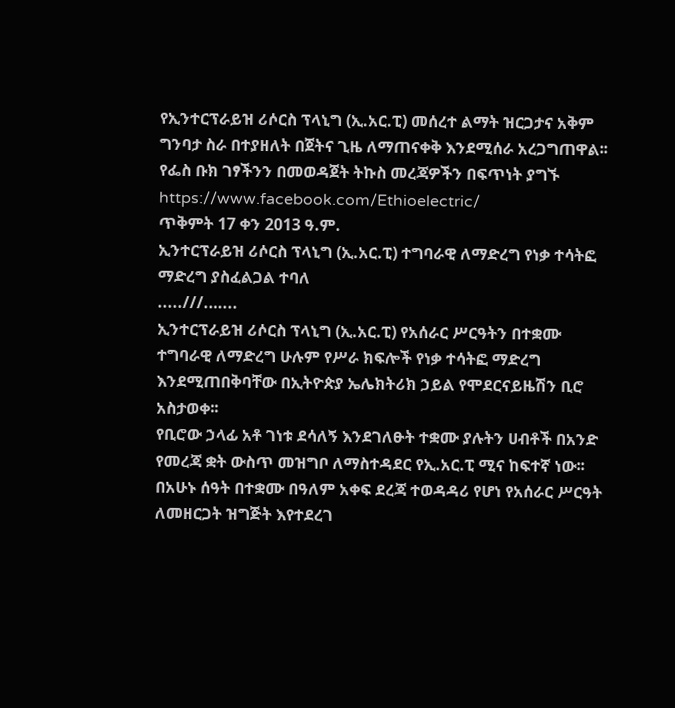የኢንተርፕራይዝ ሪሶርስ ፕላኒግ (ኢ.አር.ፒ) መሰረተ ልማት ዝርጋታና አቅም ግንባታ ስራ በተያዘለት በጀትና ጊዜ ለማጠናቀቅ እንደሚሰራ አረጋግጠዋል፡፡
የፌስ ቡክ ገፃችንን በመወዳጀት ትኩስ መረጃዎችን በፍጥነት ያግኙ
https://www.facebook.com/Ethioelectric/
ጥቅምት 17 ቀን 2013 ዓ.ም.
ኢንተርፕራይዝ ሪሶርስ ፕላኒግ (ኢ.አር.ፒ) ተግባራዊ ለማድረግ የነቃ ተሳትፎ ማድረግ ያስፈልጋል ተባለ
.....///.…...
ኢንተርፕራይዝ ሪሶርስ ፕላኒግ (ኢ.አር.ፒ) የአሰራር ሥርዓትን በተቋሙ ተግባራዊ ለማድረግ ሁሉም የሥራ ክፍሎች የነቃ ተሳትፎ ማድረግ እንደሚጠበቅባቸው በኢትዮጵያ ኤሌክትሪክ ኃይል የሞደርናይዜሽን ቢሮ አስታወቀ፡፡
የቢሮው ኃላፊ አቶ ገነቱ ደሳለኝ እንደገለፁት ተቋሙ ያሉትን ሀብቶች በአንድ የመረጃ ቋት ውስጥ መዝግቦ ለማስተዳደር የኢ.አር.ፒ ሚና ከፍተኛ ነው፡፡
በአሁኑ ሰዓት በተቋሙ በዓለም አቀፍ ደረጃ ተወዳዳሪ የሆነ የአሰራር ሥርዓት ለመዘርጋት ዝግጅት እየተደረገ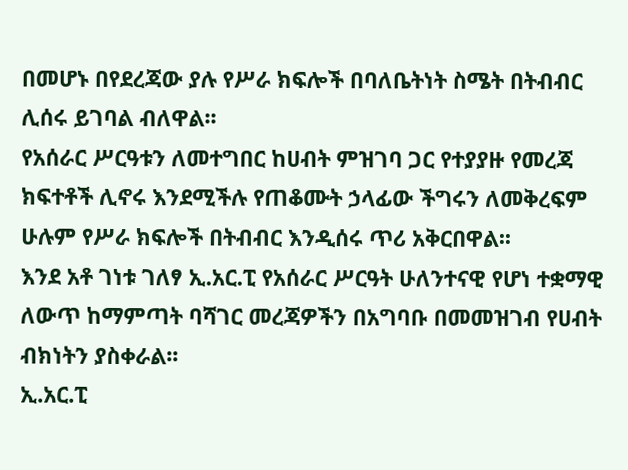በመሆኑ በየደረጃው ያሉ የሥራ ክፍሎች በባለቤትነት ስሜት በትብብር ሊሰሩ ይገባል ብለዋል፡፡
የአሰራር ሥርዓቱን ለመተግበር ከሀብት ምዝገባ ጋር የተያያዙ የመረጃ ክፍተቶች ሊኖሩ እንደሚችሉ የጠቆሙት ኃላፊው ችግሩን ለመቅረፍም ሁሉም የሥራ ክፍሎች በትብብር እንዲሰሩ ጥሪ አቅርበዋል፡፡
እንደ አቶ ገነቱ ገለፃ ኢ.አር.ፒ የአሰራር ሥርዓት ሁለንተናዊ የሆነ ተቋማዊ ለውጥ ከማምጣት ባሻገር መረጃዎችን በአግባቡ በመመዝገብ የሀብት ብክነትን ያስቀራል፡፡
ኢ.አር.ፒ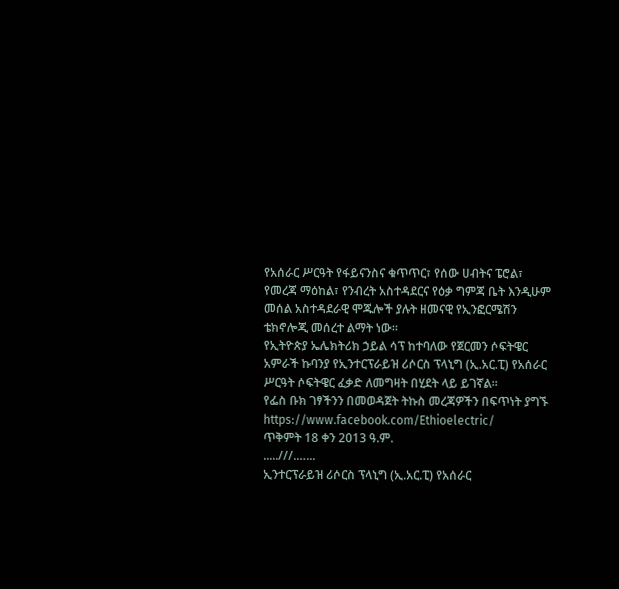የአሰራር ሥርዓት የፋይናንስና ቁጥጥር፣ የሰው ሀብትና ፔሮል፣ የመረጃ ማዕከል፣ የንብረት አስተዳደርና የዕቃ ግምጃ ቤት እንዲሁም መሰል አስተዳደራዊ ሞጁሎች ያሉት ዘመናዊ የኢንፎርሜሽን ቴክኖሎጂ መሰረተ ልማት ነው፡፡
የኢትዮጵያ ኤሌክትሪክ ኃይል ሳፕ ከተባለው የጀርመን ሶፍትዌር አምራች ኩባንያ የኢንተርፕራይዝ ሪሶርስ ፕላኒግ (ኢ.አር.ፒ) የአሰራር ሥርዓት ሶፍትዌር ፈቃድ ለመግዛት በሂደት ላይ ይገኛል፡፡
የፌስ ቡክ ገፃችንን በመወዳጀት ትኩስ መረጃዎችን በፍጥነት ያግኙ
https://www.facebook.com/Ethioelectric/
ጥቅምት 18 ቀን 2013 ዓ.ም.
.....///.…...
ኢንተርፕራይዝ ሪሶርስ ፕላኒግ (ኢ.አር.ፒ) የአሰራር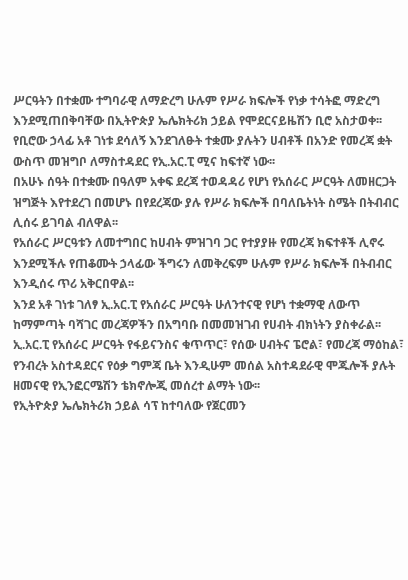ሥርዓትን በተቋሙ ተግባራዊ ለማድረግ ሁሉም የሥራ ክፍሎች የነቃ ተሳትፎ ማድረግ እንደሚጠበቅባቸው በኢትዮጵያ ኤሌክትሪክ ኃይል የሞደርናይዜሽን ቢሮ አስታወቀ፡፡
የቢሮው ኃላፊ አቶ ገነቱ ደሳለኝ እንደገለፁት ተቋሙ ያሉትን ሀብቶች በአንድ የመረጃ ቋት ውስጥ መዝግቦ ለማስተዳደር የኢ.አር.ፒ ሚና ከፍተኛ ነው፡፡
በአሁኑ ሰዓት በተቋሙ በዓለም አቀፍ ደረጃ ተወዳዳሪ የሆነ የአሰራር ሥርዓት ለመዘርጋት ዝግጅት እየተደረገ በመሆኑ በየደረጃው ያሉ የሥራ ክፍሎች በባለቤትነት ስሜት በትብብር ሊሰሩ ይገባል ብለዋል፡፡
የአሰራር ሥርዓቱን ለመተግበር ከሀብት ምዝገባ ጋር የተያያዙ የመረጃ ክፍተቶች ሊኖሩ እንደሚችሉ የጠቆሙት ኃላፊው ችግሩን ለመቅረፍም ሁሉም የሥራ ክፍሎች በትብብር እንዲሰሩ ጥሪ አቅርበዋል፡፡
እንደ አቶ ገነቱ ገለፃ ኢ.አር.ፒ የአሰራር ሥርዓት ሁለንተናዊ የሆነ ተቋማዊ ለውጥ ከማምጣት ባሻገር መረጃዎችን በአግባቡ በመመዝገብ የሀብት ብክነትን ያስቀራል፡፡
ኢ.አር.ፒ የአሰራር ሥርዓት የፋይናንስና ቁጥጥር፣ የሰው ሀብትና ፔሮል፣ የመረጃ ማዕከል፣ የንብረት አስተዳደርና የዕቃ ግምጃ ቤት እንዲሁም መሰል አስተዳደራዊ ሞጁሎች ያሉት ዘመናዊ የኢንፎርሜሽን ቴክኖሎጂ መሰረተ ልማት ነው፡፡
የኢትዮጵያ ኤሌክትሪክ ኃይል ሳፕ ከተባለው የጀርመን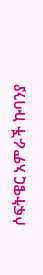ሶፍትዌር አምራች ኩባንያ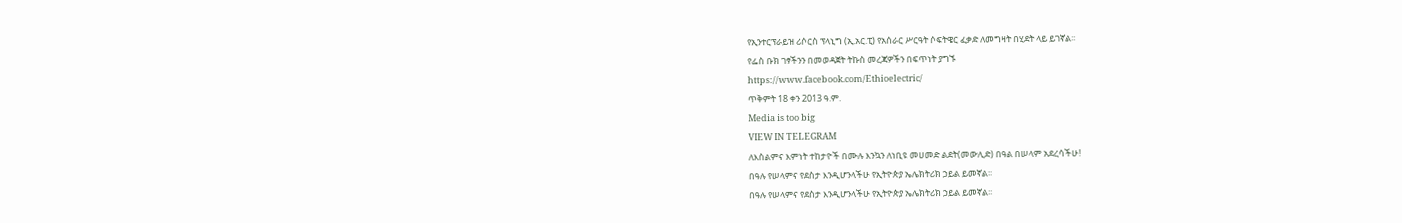የኢንተርፕራይዝ ሪሶርስ ፕላኒግ (ኢ.አር.ፒ) የአሰራር ሥርዓት ሶፍትዌር ፈቃድ ለመግዛት በሂደት ላይ ይገኛል፡፡
የፌስ ቡክ ገፃችንን በመወዳጀት ትኩስ መረጃዎችን በፍጥነት ያግኙ
https://www.facebook.com/Ethioelectric/
ጥቅምት 18 ቀን 2013 ዓ.ም.
Media is too big
VIEW IN TELEGRAM
ለእስልምና እምነት ተከታዮች በሙሉ እንኳን ለነቢዩ መሀመድ ልደት(መውሊድ) በዓል በሠላም አደረሳችሁ!
በዓሉ የሠላምና የደስታ እንዲሆንላችሁ የኢትዮጵያ ኤሌክትሪክ ኃይል ይመኛል፡፡
በዓሉ የሠላምና የደስታ እንዲሆንላችሁ የኢትዮጵያ ኤሌክትሪክ ኃይል ይመኛል፡፡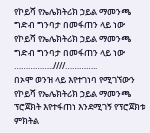የኮይሻ የኤሌክትሪክ ኃይል ማመንጫ ግድብ ግንባታ በመፋጠን ላይ ነው
የኮይሻ የኤሌክትሪክ ኃይል ማመንጫ ግድብ ግንባታ በመፋጠን ላይ ነው
……………..////…………..
በኦሞ ወንዝ ላይ እየተገነባ የሚገኘውን የኮይሻ የኤሌክትሪክ ኃይል ማመንጫ ፕሮጀክት እየተፋጠነ እንደሚገኝ የፕሮጀክቱ ምክትል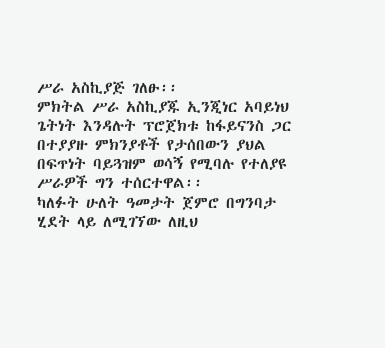ሥራ አስኪያጅ ገለፁ፡፡
ምክትል ሥራ አስኪያጁ ኢንጂነር አባይነህ ጌትነት እንዳሉት ፕሮጀክቱ ከፋይናንስ ጋር በተያያዙ ምክንያቶች የታሰበውን ያህል በፍጥነት ባይጓዝም ወሳኝ የሚባሉ የተለያዩ ሥራዎች ግን ተሰርተዋል፡፡
ካለፉት ሁለት ዓመታት ጀምሮ በግንባታ ሂደት ላይ ለሚገኘው ለዚህ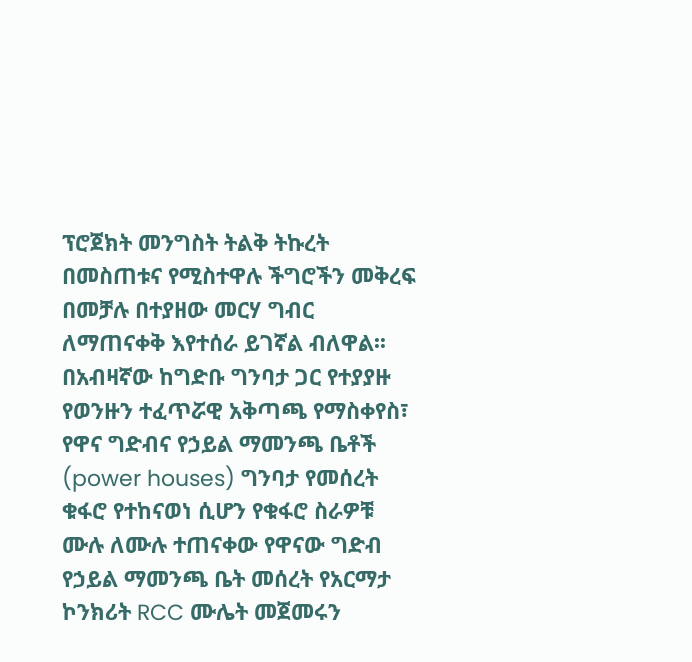ፕሮጀክት መንግስት ትልቅ ትኩረት በመስጠቱና የሚስተዋሉ ችግሮችን መቅረፍ በመቻሉ በተያዘው መርሃ ግብር ለማጠናቀቅ እየተሰራ ይገኛል ብለዋል፡፡
በአብዛኛው ከግድቡ ግንባታ ጋር የተያያዙ የወንዙን ተፈጥሯዊ አቅጣጫ የማስቀየስ፣ የዋና ግድብና የኃይል ማመንጫ ቤቶች (power houses) ግንባታ የመሰረት ቁፋሮ የተከናወነ ሲሆን የቁፋሮ ስራዎቹ ሙሉ ለሙሉ ተጠናቀው የዋናው ግድብ የኃይል ማመንጫ ቤት መሰረት የአርማታ ኮንክሪት RCC ሙሌት መጀመሩን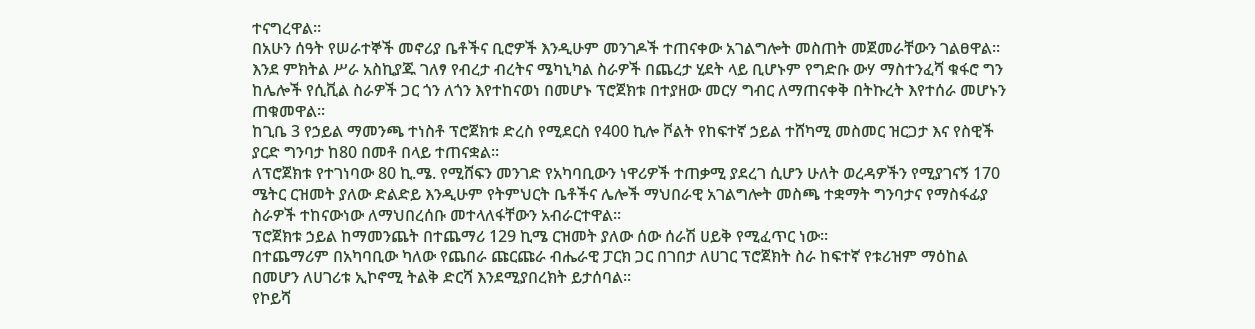ተናግረዋል፡፡
በአሁን ሰዓት የሠራተኞች መኖሪያ ቤቶችና ቢሮዎች እንዲሁም መንገዶች ተጠናቀው አገልግሎት መስጠት መጀመራቸውን ገልፀዋል፡፡
እንደ ምክትል ሥራ አስኪያጁ ገለፃ የብረታ ብረትና ሜካኒካል ስራዎች በጨረታ ሂደት ላይ ቢሆኑም የግድቡ ውሃ ማስተንፈሻ ቁፋሮ ግን ከሌሎች የሲቪል ስራዎች ጋር ጎን ለጎን እየተከናወነ በመሆኑ ፕሮጀክቱ በተያዘው መርሃ ግብር ለማጠናቀቅ በትኩረት እየተሰራ መሆኑን ጠቁመዋል፡፡
ከጊቤ 3 የኃይል ማመንጫ ተነስቶ ፕሮጀክቱ ድረስ የሚደርስ የ400 ኪሎ ቮልት የከፍተኛ ኃይል ተሸካሚ መስመር ዝርጋታ እና የስዊች ያርድ ግንባታ ከ80 በመቶ በላይ ተጠናቋል፡፡
ለፕሮጀክቱ የተገነባው 80 ኪ.ሜ. የሚሸፍን መንገድ የአካባቢውን ነዋሪዎች ተጠቃሚ ያደረገ ሲሆን ሁለት ወረዳዎችን የሚያገናኝ 170 ሜትር ርዝመት ያለው ድልድይ እንዲሁም የትምህርት ቤቶችና ሌሎች ማህበራዊ አገልግሎት መስጫ ተቋማት ግንባታና የማስፋፊያ ስራዎች ተከናውነው ለማህበረሰቡ መተላለፋቸውን አብራርተዋል፡፡
ፕሮጀክቱ ኃይል ከማመንጨት በተጨማሪ 129 ኪሜ ርዝመት ያለው ሰው ሰራሽ ሀይቅ የሚፈጥር ነው፡፡
በተጨማሪም በአካባቢው ካለው የጨበራ ጩርጩራ ብሔራዊ ፓርክ ጋር በገበታ ለሀገር ፕሮጀክት ስራ ከፍተኛ የቱሪዝም ማዕከል በመሆን ለሀገሪቱ ኢኮኖሚ ትልቅ ድርሻ እንደሚያበረክት ይታሰባል፡፡
የኮይሻ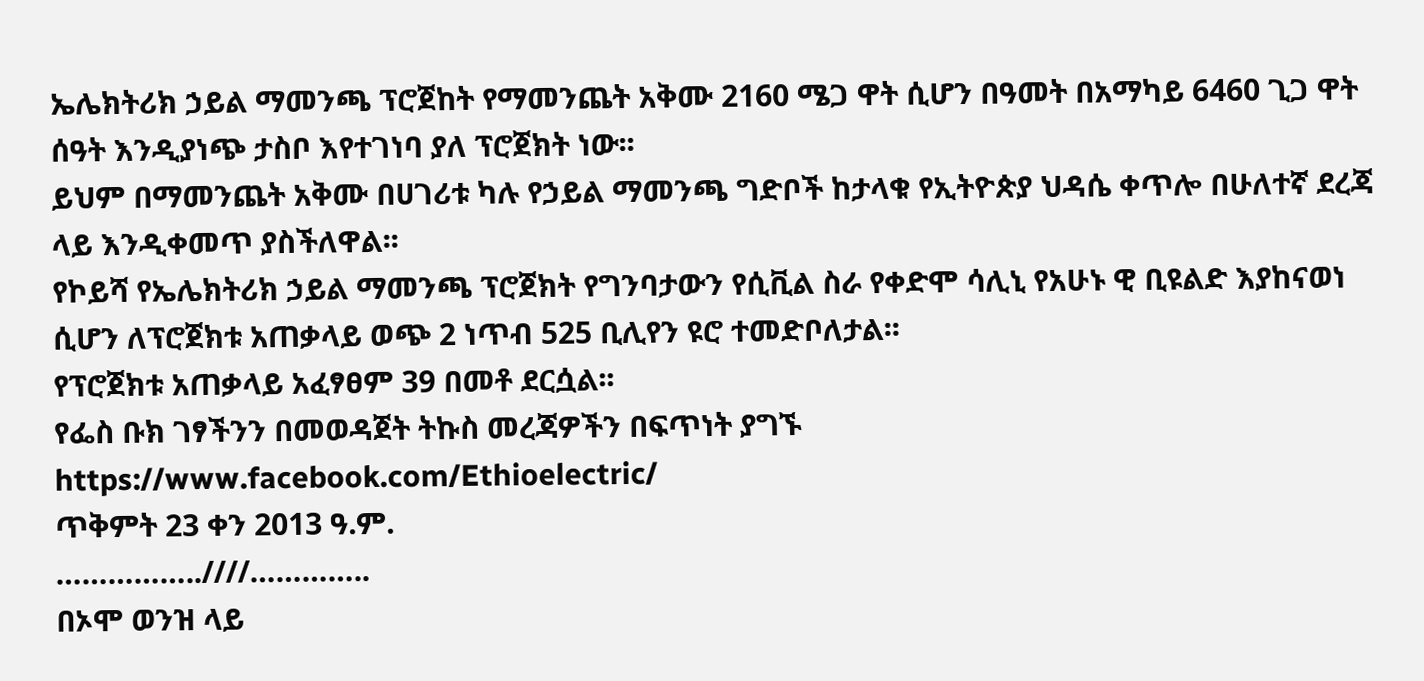ኤሌክትሪክ ኃይል ማመንጫ ፕሮጀከት የማመንጨት አቅሙ 2160 ሜጋ ዋት ሲሆን በዓመት በአማካይ 6460 ጊጋ ዋት ሰዓት እንዲያነጭ ታስቦ እየተገነባ ያለ ፕሮጀክት ነው፡፡
ይህም በማመንጨት አቅሙ በሀገሪቱ ካሉ የኃይል ማመንጫ ግድቦች ከታላቁ የኢትዮጵያ ህዳሴ ቀጥሎ በሁለተኛ ደረጃ ላይ እንዲቀመጥ ያስችለዋል፡፡
የኮይሻ የኤሌክትሪክ ኃይል ማመንጫ ፕሮጀክት የግንባታውን የሲቪል ስራ የቀድሞ ሳሊኒ የአሁኑ ዊ ቢዩልድ እያከናወነ ሲሆን ለፕሮጀክቱ አጠቃላይ ወጭ 2 ነጥብ 525 ቢሊየን ዩሮ ተመድቦለታል፡፡
የፕሮጀክቱ አጠቃላይ አፈፃፀም 39 በመቶ ደርሷል፡፡
የፌስ ቡክ ገፃችንን በመወዳጀት ትኩስ መረጃዎችን በፍጥነት ያግኙ
https://www.facebook.com/Ethioelectric/
ጥቅምት 23 ቀን 2013 ዓ.ም.
……………..////…………..
በኦሞ ወንዝ ላይ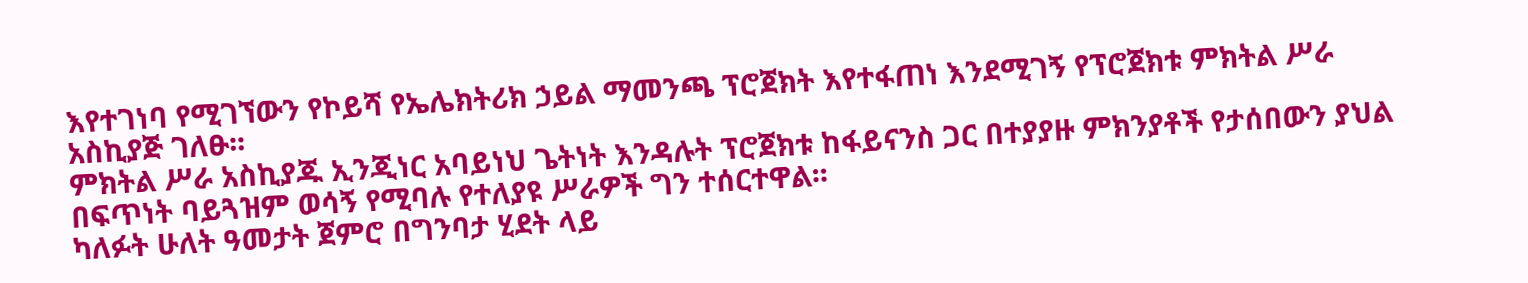እየተገነባ የሚገኘውን የኮይሻ የኤሌክትሪክ ኃይል ማመንጫ ፕሮጀክት እየተፋጠነ እንደሚገኝ የፕሮጀክቱ ምክትል ሥራ አስኪያጅ ገለፁ፡፡
ምክትል ሥራ አስኪያጁ ኢንጂነር አባይነህ ጌትነት እንዳሉት ፕሮጀክቱ ከፋይናንስ ጋር በተያያዙ ምክንያቶች የታሰበውን ያህል በፍጥነት ባይጓዝም ወሳኝ የሚባሉ የተለያዩ ሥራዎች ግን ተሰርተዋል፡፡
ካለፉት ሁለት ዓመታት ጀምሮ በግንባታ ሂደት ላይ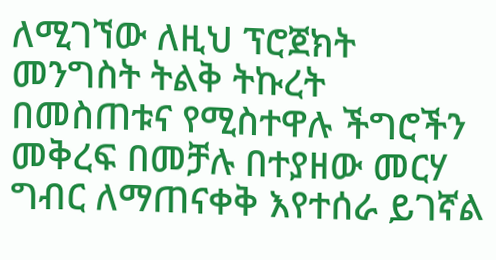ለሚገኘው ለዚህ ፕሮጀክት መንግስት ትልቅ ትኩረት በመስጠቱና የሚስተዋሉ ችግሮችን መቅረፍ በመቻሉ በተያዘው መርሃ ግብር ለማጠናቀቅ እየተሰራ ይገኛል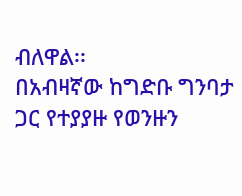ብለዋል፡፡
በአብዛኛው ከግድቡ ግንባታ ጋር የተያያዙ የወንዙን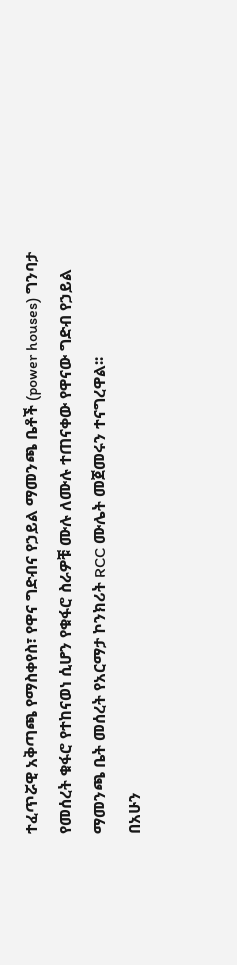ተፈጥሯዊ አቅጣጫ የማስቀየስ፣ የዋና ግድብና የኃይል ማመንጫ ቤቶች (power houses) ግንባታ የመሰረት ቁፋሮ የተከናወነ ሲሆን የቁፋሮ ስራዎቹ ሙሉ ለሙሉ ተጠናቀው የዋናው ግድብ የኃይል ማመንጫ ቤት መሰረት የአርማታ ኮንክሪት RCC ሙሌት መጀመሩን ተናግረዋል፡፡
በአሁን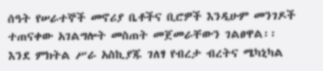ሰዓት የሠራተኞች መኖሪያ ቤቶችና ቢሮዎች እንዲሁም መንገዶች ተጠናቀው አገልግሎት መስጠት መጀመራቸውን ገልፀዋል፡፡
እንደ ምክትል ሥራ አስኪያጁ ገለፃ የብረታ ብረትና ሜካኒካል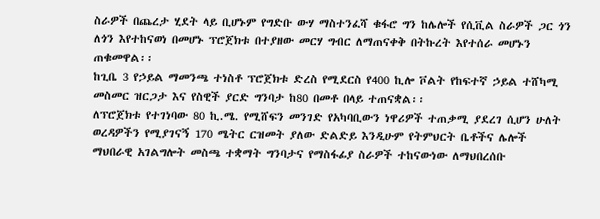ስራዎች በጨረታ ሂደት ላይ ቢሆኑም የግድቡ ውሃ ማስተንፈሻ ቁፋሮ ግን ከሌሎች የሲቪል ስራዎች ጋር ጎን ለጎን እየተከናወነ በመሆኑ ፕሮጀክቱ በተያዘው መርሃ ግብር ለማጠናቀቅ በትኩረት እየተሰራ መሆኑን ጠቁመዋል፡፡
ከጊቤ 3 የኃይል ማመንጫ ተነስቶ ፕሮጀክቱ ድረስ የሚደርስ የ400 ኪሎ ቮልት የከፍተኛ ኃይል ተሸካሚ መስመር ዝርጋታ እና የስዊች ያርድ ግንባታ ከ80 በመቶ በላይ ተጠናቋል፡፡
ለፕሮጀክቱ የተገነባው 80 ኪ.ሜ. የሚሸፍን መንገድ የአካባቢውን ነዋሪዎች ተጠቃሚ ያደረገ ሲሆን ሁለት ወረዳዎችን የሚያገናኝ 170 ሜትር ርዝመት ያለው ድልድይ እንዲሁም የትምህርት ቤቶችና ሌሎች ማህበራዊ አገልግሎት መስጫ ተቋማት ግንባታና የማስፋፊያ ስራዎች ተከናውነው ለማህበረሰቡ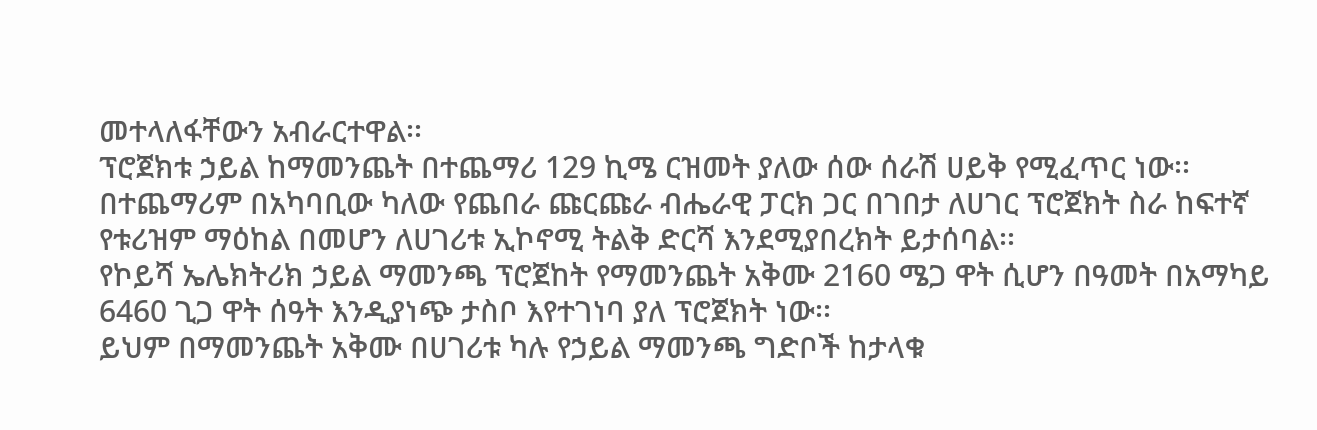መተላለፋቸውን አብራርተዋል፡፡
ፕሮጀክቱ ኃይል ከማመንጨት በተጨማሪ 129 ኪሜ ርዝመት ያለው ሰው ሰራሽ ሀይቅ የሚፈጥር ነው፡፡
በተጨማሪም በአካባቢው ካለው የጨበራ ጩርጩራ ብሔራዊ ፓርክ ጋር በገበታ ለሀገር ፕሮጀክት ስራ ከፍተኛ የቱሪዝም ማዕከል በመሆን ለሀገሪቱ ኢኮኖሚ ትልቅ ድርሻ እንደሚያበረክት ይታሰባል፡፡
የኮይሻ ኤሌክትሪክ ኃይል ማመንጫ ፕሮጀከት የማመንጨት አቅሙ 2160 ሜጋ ዋት ሲሆን በዓመት በአማካይ 6460 ጊጋ ዋት ሰዓት እንዲያነጭ ታስቦ እየተገነባ ያለ ፕሮጀክት ነው፡፡
ይህም በማመንጨት አቅሙ በሀገሪቱ ካሉ የኃይል ማመንጫ ግድቦች ከታላቁ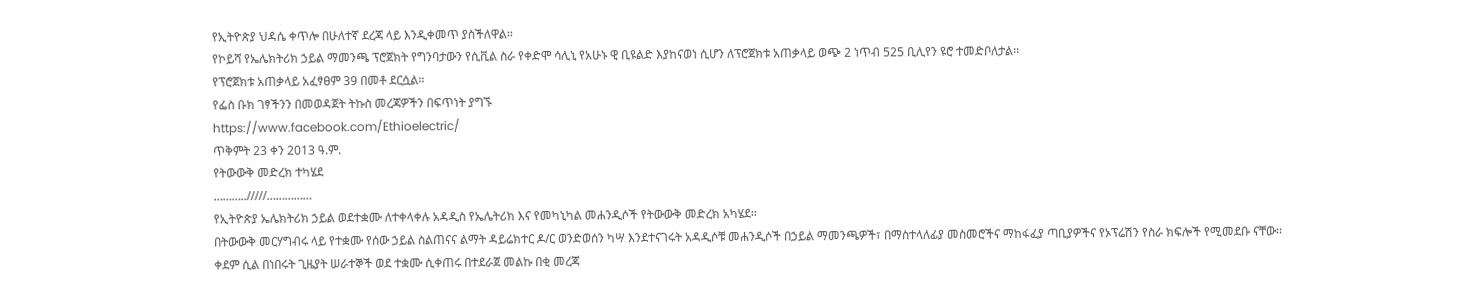የኢትዮጵያ ህዳሴ ቀጥሎ በሁለተኛ ደረጃ ላይ እንዲቀመጥ ያስችለዋል፡፡
የኮይሻ የኤሌክትሪክ ኃይል ማመንጫ ፕሮጀክት የግንባታውን የሲቪል ስራ የቀድሞ ሳሊኒ የአሁኑ ዊ ቢዩልድ እያከናወነ ሲሆን ለፕሮጀክቱ አጠቃላይ ወጭ 2 ነጥብ 525 ቢሊየን ዩሮ ተመድቦለታል፡፡
የፕሮጀክቱ አጠቃላይ አፈፃፀም 39 በመቶ ደርሷል፡፡
የፌስ ቡክ ገፃችንን በመወዳጀት ትኩስ መረጃዎችን በፍጥነት ያግኙ
https://www.facebook.com/Ethioelectric/
ጥቅምት 23 ቀን 2013 ዓ.ም.
የትውውቅ መድረክ ተካሄደ
………../////……………
የኢትዮጵያ ኤሌክትሪክ ኃይል ወደተቋሙ ለተቀላቀሉ አዳዲስ የኤሌትሪክ እና የመካኒካል መሐንዲሶች የትውውቅ መድረክ አካሄደ፡፡
በትውውቅ መርሃግብሩ ላይ የተቋሙ የሰው ኃይል ስልጠናና ልማት ዳይሬክተር ዶ/ር ወንድወሰን ካሣ እንደተናገሩት አዳዲሶቹ መሐንዲሶች በኃይል ማመንጫዎች፣ በማስተላለፊያ መስመሮችና ማከፋፈያ ጣቢያዎችና የኦፕሬሽን የስራ ክፍሎች የሚመደቡ ናቸው፡፡
ቀደም ሲል በነበሩት ጊዜያት ሠራተኞች ወደ ተቋሙ ሲቀጠሩ በተደራጀ መልኩ በቂ መረጃ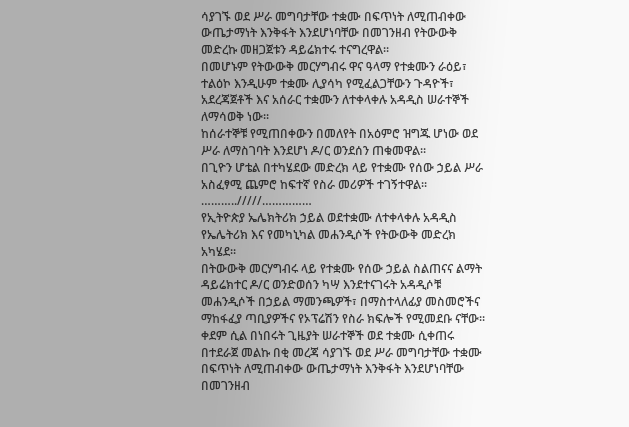ሳያገኙ ወደ ሥራ መግባታቸው ተቋሙ በፍጥነት ለሚጠብቀው ውጤታማነት እንቅፋት እንደሆነባቸው በመገንዘብ የትውውቅ መድረኩ መዘጋጀቱን ዳይሬክተሩ ተናግረዋል፡፡
በመሆኑም የትውውቅ መርሃግብሩ ዋና ዓላማ የተቋሙን ራዕይ፣ ተልዕኮ እንዲሁም ተቋሙ ሊያሳካ የሚፈልጋቸውን ጉዳዮች፣ አደረጃጀቶች እና አሰራር ተቋሙን ለተቀላቀሉ አዳዲስ ሠራተኞች ለማሳወቅ ነው፡፡
ከሰራተኞቹ የሚጠበቀውን በመለየት በአዕምሮ ዝግጁ ሆነው ወደ ሥራ ለማስገባት እንደሆነ ዶ/ር ወንደሰን ጠቁመዋል፡፡
በጊዮን ሆቴል በተካሄደው መድረክ ላይ የተቋሙ የሰው ኃይል ሥራ አስፈፃሚ ጨምሮ ከፍተኛ የስራ መሪዎች ተገኝተዋል፡፡
………../////……………
የኢትዮጵያ ኤሌክትሪክ ኃይል ወደተቋሙ ለተቀላቀሉ አዳዲስ የኤሌትሪክ እና የመካኒካል መሐንዲሶች የትውውቅ መድረክ አካሄደ፡፡
በትውውቅ መርሃግብሩ ላይ የተቋሙ የሰው ኃይል ስልጠናና ልማት ዳይሬክተር ዶ/ር ወንድወሰን ካሣ እንደተናገሩት አዳዲሶቹ መሐንዲሶች በኃይል ማመንጫዎች፣ በማስተላለፊያ መስመሮችና ማከፋፈያ ጣቢያዎችና የኦፕሬሽን የስራ ክፍሎች የሚመደቡ ናቸው፡፡
ቀደም ሲል በነበሩት ጊዜያት ሠራተኞች ወደ ተቋሙ ሲቀጠሩ በተደራጀ መልኩ በቂ መረጃ ሳያገኙ ወደ ሥራ መግባታቸው ተቋሙ በፍጥነት ለሚጠብቀው ውጤታማነት እንቅፋት እንደሆነባቸው በመገንዘብ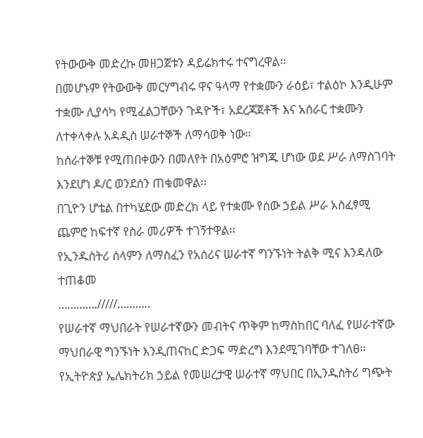የትውውቅ መድረኩ መዘጋጀቱን ዳይሬክተሩ ተናግረዋል፡፡
በመሆኑም የትውውቅ መርሃግብሩ ዋና ዓላማ የተቋሙን ራዕይ፣ ተልዕኮ እንዲሁም ተቋሙ ሊያሳካ የሚፈልጋቸውን ጉዳዮች፣ አደረጃጀቶች እና አሰራር ተቋሙን ለተቀላቀሉ አዳዲስ ሠራተኞች ለማሳወቅ ነው፡፡
ከሰራተኞቹ የሚጠበቀውን በመለየት በአዕምሮ ዝግጁ ሆነው ወደ ሥራ ለማስገባት እንደሆነ ዶ/ር ወንደሰን ጠቁመዋል፡፡
በጊዮን ሆቴል በተካሄደው መድረክ ላይ የተቋሙ የሰው ኃይል ሥራ አስፈፃሚ ጨምሮ ከፍተኛ የስራ መሪዎች ተገኝተዋል፡፡
የኢንዱስትሪ ሰላምን ለማስፈን የአሰሪና ሠራተኛ ግንኙነት ትልቅ ሚና እንዳለው ተጠቆመ
…………./////………..
የሠራተኛ ማህበራት የሠራተኛውን መብትና ጥቅም ከማስከበር ባለፈ የሠራተኛው ማህበራዊ ግንኙነት እንዲጠናከር ድጋፍ ማድረግ እንደሚገባቸው ተገለፀ፡፡
የኢትዮጵያ ኤሌክትሪክ ኃይል የመሠረታዊ ሠራተኛ ማህበር በኢንዱስትሪ ግጭት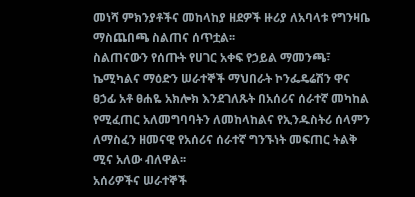መነሻ ምክንያቶችና መከላከያ ዘደዎች ዙሪያ ለአባላቱ የግንዛቤ ማስጨበጫ ስልጠና ሰጥቷል፡፡
ስልጠናውን የሰጡት የሀገር አቀፍ የኃይል ማመንጫ፣ ኬሚካልና ማዕድን ሠራተኞች ማህበራት ኮንፌዴሬሽን ዋና ፀኃፊ አቶ ፀሐዬ አክሎክ እንደገለጹት በአሰሪና ሰራተኛ መካከል የሚፈጠር አለመግባባትን ለመከላከልና የኢንዱስትሪ ሰላምን ለማስፈን ዘመናዊ የአሰሪና ሰራተኛ ግንኙነት መፍጠር ትልቅ ሚና አለው ብለዋል፡፡
አሰሪዎችና ሠራተኞች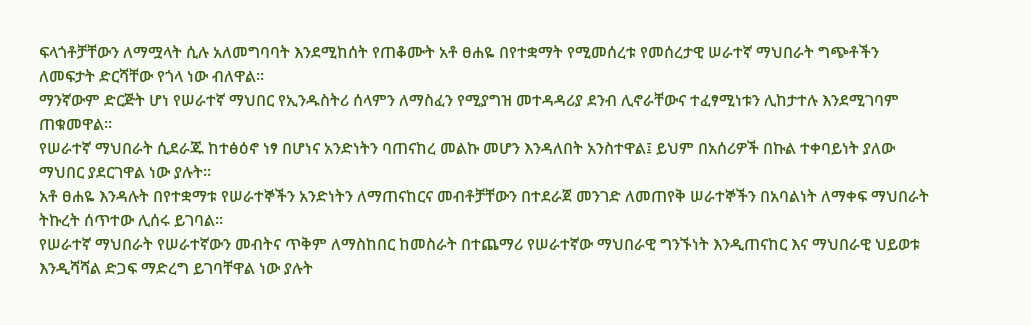ፍላጎቶቻቸውን ለማሟላት ሲሉ አለመግባባት እንደሚከሰት የጠቆሙት አቶ ፀሐዬ በየተቋማት የሚመሰረቱ የመሰረታዊ ሠራተኛ ማህበራት ግጭቶችን ለመፍታት ድርሻቸው የጎላ ነው ብለዋል፡፡
ማንኛውም ድርጅት ሆነ የሠራተኛ ማህበር የኢንዱስትሪ ሰላምን ለማስፈን የሚያግዝ መተዳዳሪያ ደንብ ሊኖራቸውና ተፈፃሚነቱን ሊከታተሉ እንደሚገባም ጠቁመዋል፡፡
የሠራተኛ ማህበራት ሲደራጁ ከተፅዕኖ ነፃ በሆነና አንድነትን ባጠናከረ መልኩ መሆን እንዳለበት አንስተዋል፤ ይህም በአሰሪዎች በኩል ተቀባይነት ያለው ማህበር ያደርገዋል ነው ያሉት፡፡
አቶ ፀሐዬ እንዳሉት በየተቋማቱ የሠራተኞችን አንድነትን ለማጠናከርና መብቶቻቸውን በተደራጀ መንገድ ለመጠየቅ ሠራተኞችን በአባልነት ለማቀፍ ማህበራት ትኩረት ሰጥተው ሊሰሩ ይገባል፡፡
የሠራተኛ ማህበራት የሠራተኛውን መብትና ጥቅም ለማስከበር ከመስራት በተጨማሪ የሠራተኛው ማህበራዊ ግንኙነት እንዲጠናከር እና ማህበራዊ ህይወቱ እንዲሻሻል ድጋፍ ማድረግ ይገባቸዋል ነው ያሉት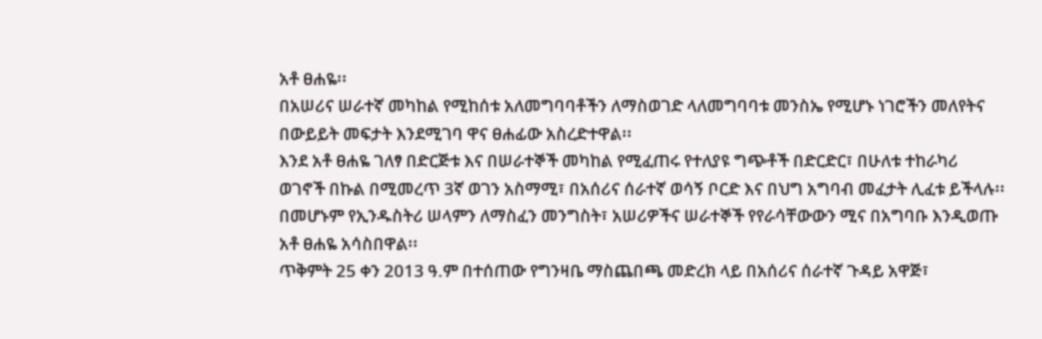አቶ ፀሐዬ፡፡
በአሠሪና ሠራተኛ መካከል የሚከሰቱ አለመግባባቶችን ለማስወገድ ላለመግባባቱ መንስኤ የሚሆኑ ነገሮችን መለየትና በውይይት መፍታት እንደሚገባ ዋና ፀሐፊው አስረድተዋል፡፡
እንደ አቶ ፀሐዬ ገለፃ በድርጅቱ እና በሠራተኞች መካከል የሚፈጠሩ የተለያዩ ግጭቶች በድርድር፣ በሁለቱ ተከራካሪ ወገኖች በኩል በሚመረጥ 3ኛ ወገን አስማሚ፣ በአሰሪና ሰራተኛ ወሳኝ ቦርድ እና በህግ አግባብ መፈታት ሊፈቱ ይችላሉ፡፡
በመሆኑም የኢንዱስትሪ ሠላምን ለማስፈን መንግስት፣ አሠሪዎችና ሠራተኞች የየራሳቸውውን ሚና በአግባቡ እንዲወጡ አቶ ፀሐዬ አሳስበዋል፡፡
ጥቅምት 25 ቀን 2013 ዓ.ም በተሰጠው የግንዛቤ ማስጨበጫ መድረክ ላይ በአሰሪና ሰራተኛ ጉዳይ አዋጅ፣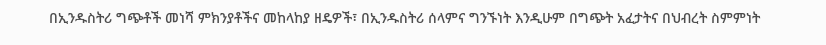በኢንዱስትሪ ግጭቶች መነሻ ምክንያቶችና መከላከያ ዘዴዎች፣ በኢንዱስትሪ ሰላምና ግንኙነት እንዲሁም በግጭት አፈታትና በህብረት ስምምነት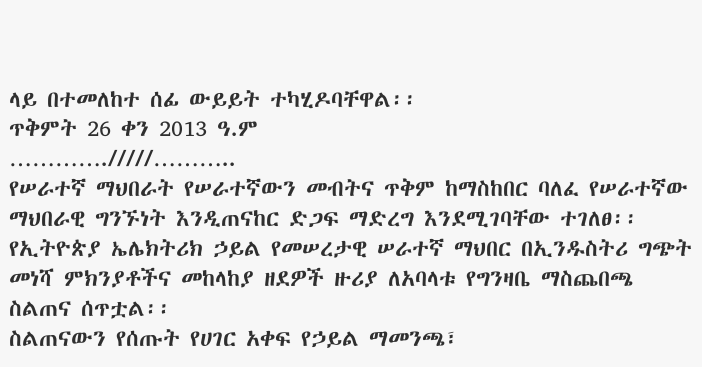ላይ በተመለከተ ሰፊ ውይይት ተካሂዶባቸዋል፡፡
ጥቅምት 26 ቀን 2013 ዓ.ም
…………./////………..
የሠራተኛ ማህበራት የሠራተኛውን መብትና ጥቅም ከማስከበር ባለፈ የሠራተኛው ማህበራዊ ግንኙነት እንዲጠናከር ድጋፍ ማድረግ እንደሚገባቸው ተገለፀ፡፡
የኢትዮጵያ ኤሌክትሪክ ኃይል የመሠረታዊ ሠራተኛ ማህበር በኢንዱስትሪ ግጭት መነሻ ምክንያቶችና መከላከያ ዘደዎች ዙሪያ ለአባላቱ የግንዛቤ ማስጨበጫ ስልጠና ሰጥቷል፡፡
ስልጠናውን የሰጡት የሀገር አቀፍ የኃይል ማመንጫ፣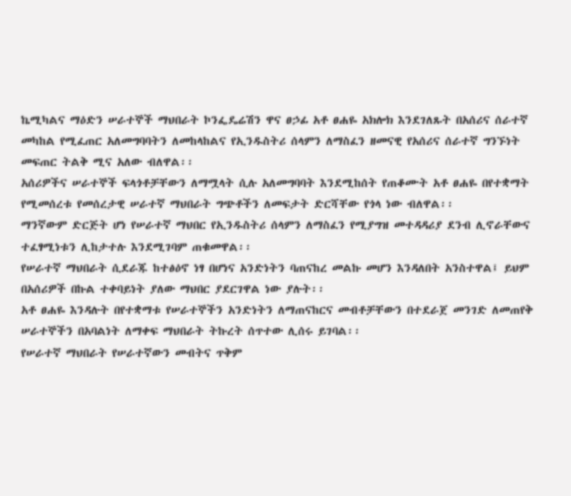ኬሚካልና ማዕድን ሠራተኞች ማህበራት ኮንፌዴሬሽን ዋና ፀኃፊ አቶ ፀሐዬ አክሎክ እንደገለጹት በአሰሪና ሰራተኛ መካከል የሚፈጠር አለመግባባትን ለመከላከልና የኢንዱስትሪ ሰላምን ለማስፈን ዘመናዊ የአሰሪና ሰራተኛ ግንኙነት መፍጠር ትልቅ ሚና አለው ብለዋል፡፡
አሰሪዎችና ሠራተኞች ፍላጎቶቻቸውን ለማሟላት ሲሉ አለመግባባት እንደሚከሰት የጠቆሙት አቶ ፀሐዬ በየተቋማት የሚመሰረቱ የመሰረታዊ ሠራተኛ ማህበራት ግጭቶችን ለመፍታት ድርሻቸው የጎላ ነው ብለዋል፡፡
ማንኛውም ድርጅት ሆነ የሠራተኛ ማህበር የኢንዱስትሪ ሰላምን ለማስፈን የሚያግዝ መተዳዳሪያ ደንብ ሊኖራቸውና ተፈፃሚነቱን ሊከታተሉ እንደሚገባም ጠቁመዋል፡፡
የሠራተኛ ማህበራት ሲደራጁ ከተፅዕኖ ነፃ በሆነና አንድነትን ባጠናከረ መልኩ መሆን እንዳለበት አንስተዋል፤ ይህም በአሰሪዎች በኩል ተቀባይነት ያለው ማህበር ያደርገዋል ነው ያሉት፡፡
አቶ ፀሐዬ እንዳሉት በየተቋማቱ የሠራተኞችን አንድነትን ለማጠናከርና መብቶቻቸውን በተደራጀ መንገድ ለመጠየቅ ሠራተኞችን በአባልነት ለማቀፍ ማህበራት ትኩረት ሰጥተው ሊሰሩ ይገባል፡፡
የሠራተኛ ማህበራት የሠራተኛውን መብትና ጥቅም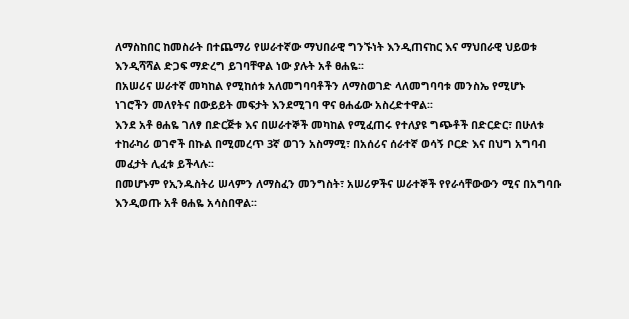ለማስከበር ከመስራት በተጨማሪ የሠራተኛው ማህበራዊ ግንኙነት እንዲጠናከር እና ማህበራዊ ህይወቱ እንዲሻሻል ድጋፍ ማድረግ ይገባቸዋል ነው ያሉት አቶ ፀሐዬ፡፡
በአሠሪና ሠራተኛ መካከል የሚከሰቱ አለመግባባቶችን ለማስወገድ ላለመግባባቱ መንስኤ የሚሆኑ ነገሮችን መለየትና በውይይት መፍታት እንደሚገባ ዋና ፀሐፊው አስረድተዋል፡፡
እንደ አቶ ፀሐዬ ገለፃ በድርጅቱ እና በሠራተኞች መካከል የሚፈጠሩ የተለያዩ ግጭቶች በድርድር፣ በሁለቱ ተከራካሪ ወገኖች በኩል በሚመረጥ 3ኛ ወገን አስማሚ፣ በአሰሪና ሰራተኛ ወሳኝ ቦርድ እና በህግ አግባብ መፈታት ሊፈቱ ይችላሉ፡፡
በመሆኑም የኢንዱስትሪ ሠላምን ለማስፈን መንግስት፣ አሠሪዎችና ሠራተኞች የየራሳቸውውን ሚና በአግባቡ እንዲወጡ አቶ ፀሐዬ አሳስበዋል፡፡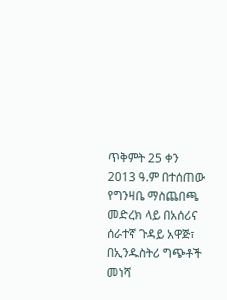ጥቅምት 25 ቀን 2013 ዓ.ም በተሰጠው የግንዛቤ ማስጨበጫ መድረክ ላይ በአሰሪና ሰራተኛ ጉዳይ አዋጅ፣ በኢንዱስትሪ ግጭቶች መነሻ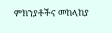ምክንያቶችና መከላከያ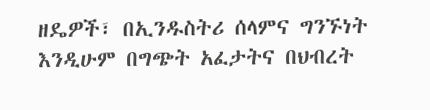ዘዴዎች፣ በኢንዱስትሪ ሰላምና ግንኙነት እንዲሁም በግጭት አፈታትና በህብረት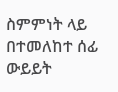ስምምነት ላይ በተመለከተ ሰፊ ውይይት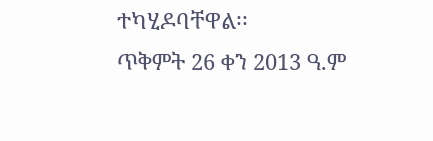ተካሂዶባቸዋል፡፡
ጥቅምት 26 ቀን 2013 ዓ.ም